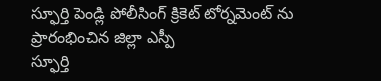స్ఫూర్తి పెండ్లి పోలీసింగ్ క్రికెట్ టోర్నమెంట్ ను ప్రారంభించిన జిల్లా ఎస్పీ
స్ఫూర్తి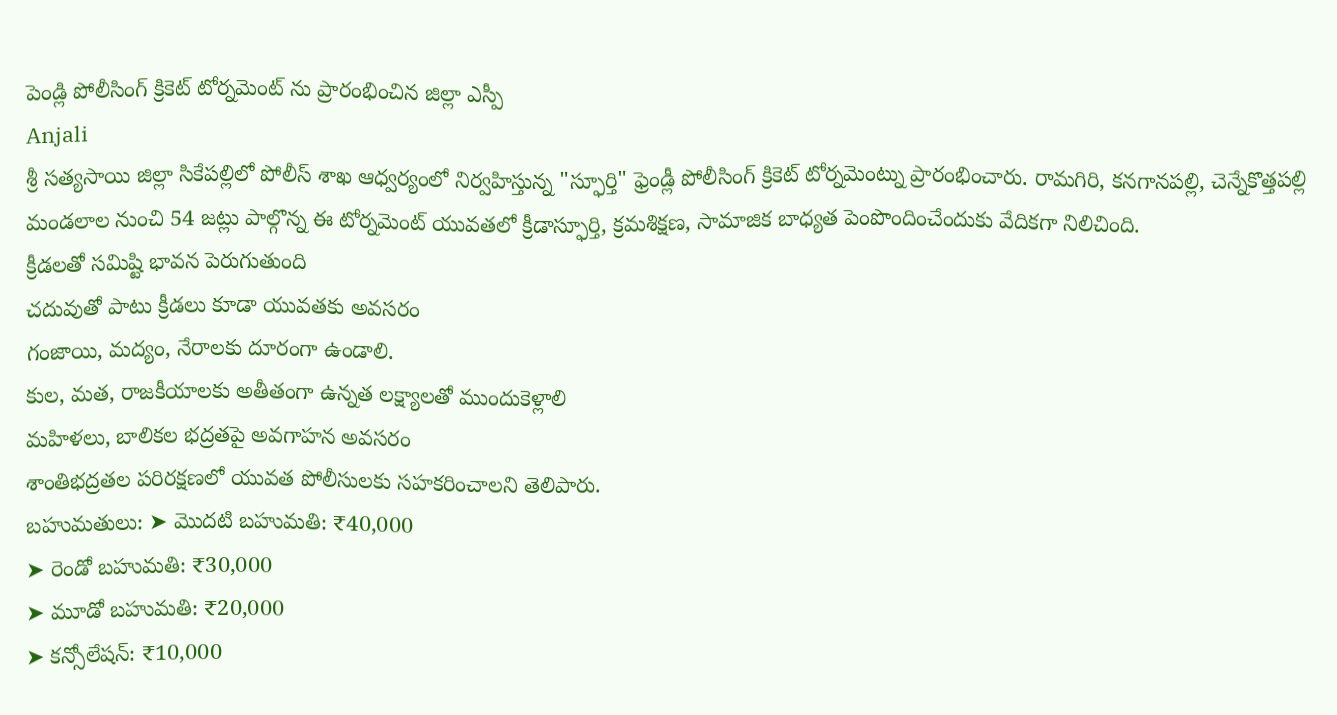పెండ్లి పోలీసింగ్ క్రికెట్ టోర్నమెంట్ ను ప్రారంభించిన జిల్లా ఎస్పీ
Anjali
శ్రీ సత్యసాయి జిల్లా సికేపల్లిలో పోలీస్ శాఖ ఆధ్వర్యంలో నిర్వహిస్తున్న "స్ఫూర్తి" ఫ్రెండ్లీ పోలీసింగ్ క్రికెట్ టోర్నమెంట్ను ప్రారంభించారు. రామగిరి, కనగానపల్లి, చెన్నేకొత్తపల్లి మండలాల నుంచి 54 జట్లు పాల్గొన్న ఈ టోర్నమెంట్ యువతలో క్రీడాస్ఫూర్తి, క్రమశిక్షణ, సామాజిక బాధ్యత పెంపొందించేందుకు వేదికగా నిలిచింది.
క్రీడలతో సమిష్టి భావన పెరుగుతుంది
చదువుతో పాటు క్రీడలు కూడా యువతకు అవసరం
గంజాయి, మద్యం, నేరాలకు దూరంగా ఉండాలి.
కుల, మత, రాజకీయాలకు అతీతంగా ఉన్నత లక్ష్యాలతో ముందుకెళ్లాలి
మహిళలు, బాలికల భద్రతపై అవగాహన అవసరం
శాంతిభద్రతల పరిరక్షణలో యువత పోలీసులకు సహకరించాలని తెలిపారు.
బహుమతులు: ➤ మొదటి బహుమతి: ₹40,000
➤ రెండో బహుమతి: ₹30,000
➤ మూడో బహుమతి: ₹20,000
➤ కన్సోలేషన్: ₹10,000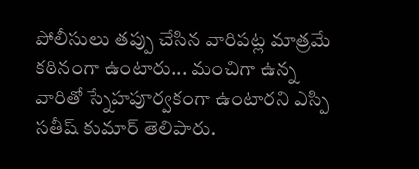పోలీసులు తప్పు చేసిన వారిపట్ల మాత్రమే కఠినంగా ఉంటారు... మంచిగా ఉన్న వారితో స్నేహపూర్వకంగా ఉంటారని ఎస్పి సతీష్ కుమార్ తెలిపారు.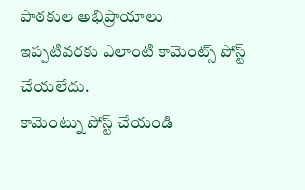పాఠకుల అభిప్రాయాలు
ఇప్పటివరకు ఎలాంటి కామెంట్స్ పోస్ట్ చేయలేదు.
కామెంట్ను పోస్ట్ చేయండి